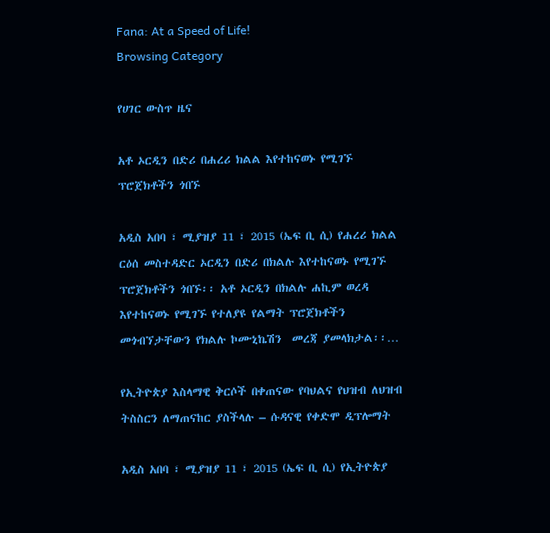Fana: At a Speed of Life!
Browsing Category

የሀገር ውስጥ ዜና

አቶ ኦርዲን በድሪ በሐረሪ ክልል እየተከናወኑ የሚገኙ ፕሮጀክቶችን ጎበኙ

አዲስ አበባ ፣ ሚያዝያ 11 ፣ 2015 (ኤፍ ቢ ሲ) የሐረሪ ክልል ርዕሰ መስተዳድር ኦርዲን በድሪ በክልሉ እየተከናወኑ የሚገኙ ፕሮጀክቶችን ጎበኙ፡፡ አቶ ኦርዲን በክልሉ ሐኪም ወረዳ እየተከናወኑ የሚገኙ የተለያዩ የልማት ፕሮጀክቶችን መጎብኘታቸውን የክልሉ ኮሙኒኬሽን  መረጃ ያመላክታል፡፡…

የኢትዮጵያ እስላማዊ ቅርሶች በቀጠናው የባህልና የህዝብ ለህዝብ ትስስርን ለማጠናከር ያስችላሉ – ሱዳናዊ የቀድሞ ዲፕሎማት

አዲስ አበባ ፣ ሚያዝያ 11 ፣ 2015 (ኤፍ ቢ ሲ) የኢትዮጵያ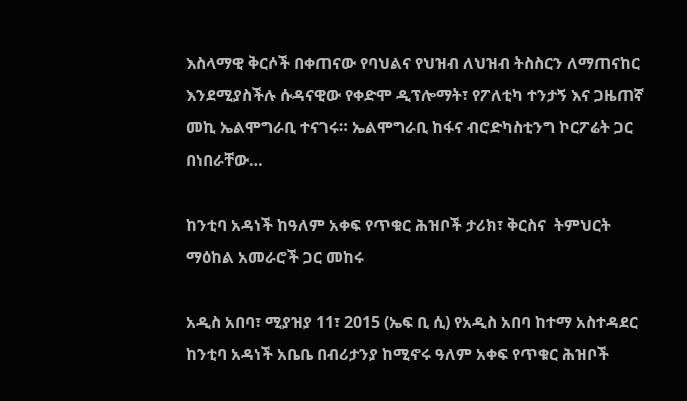እስላማዊ ቅርሶች በቀጠናው የባህልና የህዝብ ለህዝብ ትስስርን ለማጠናከር እንደሚያስችሉ ሱዳናዊው የቀድሞ ዲፕሎማት፣ የፖለቲካ ተንታኝ እና ጋዜጠኛ መኪ ኤልሞግራቢ ተናገሩ። ኤልሞግራቢ ከፋና ብሮድካስቲንግ ኮርፖሬት ጋር በነበራቸው…

ከንቲባ አዳነች ከዓለም አቀፍ የጥቁር ሕዝቦች ታሪክ፣ ቅርስና  ትምህርት ማዕከል አመራሮች ጋር መከሩ

አዲስ አበባ፣ ሚያዝያ 11፣ 2015 (ኤፍ ቢ ሲ) የአዲስ አበባ ከተማ አስተዳደር ከንቲባ አዳነች አቤቤ በብሪታንያ ከሚኖሩ ዓለም አቀፍ የጥቁር ሕዝቦች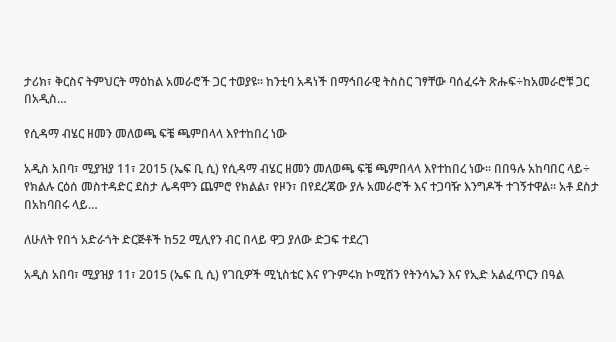ታሪክ፣ ቅርስና ትምህርት ማዕከል አመራሮች ጋር ተወያዩ፡፡ ከንቲባ አዳነች በማኅበራዊ ትስስር ገፃቸው ባሰፈሩት ጽሑፍ÷ከአመራሮቹ ጋር በአዲስ…

የሲዳማ ብሄር ዘመን መለወጫ ፍቼ ጫምበላላ እየተከበረ ነው

አዲስ አበባ፣ ሚያዝያ 11፣ 2015 (ኤፍ ቢ ሲ) የሲዳማ ብሄር ዘመን መለወጫ ፍቼ ጫምበላላ እየተከበረ ነው፡፡ በበዓሉ አከባበር ላይ÷ የክልሉ ርዕሰ መስተዳድር ደስታ ሌዳሞን ጨምሮ የክልል፣ የዞን፣ በየደረጃው ያሉ አመራሮች እና ተጋባዥ እንግዶች ተገኝተዋል፡፡ አቶ ደስታ በአከባበሩ ላይ…

ለሁለት የበጎ አድራጎት ድርጅቶች ከ52 ሚሊየን ብር በላይ ዋጋ ያለው ድጋፍ ተደረገ

አዲስ አበባ፣ ሚያዝያ 11፣ 2015 (ኤፍ ቢ ሲ) የገቢዎች ሚኒስቴር እና የጉምሩክ ኮሚሽን የትንሳኤን እና የኢድ አልፈጥርን በዓል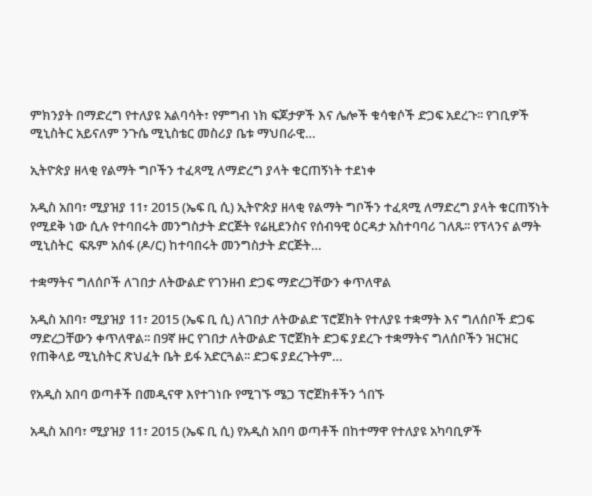ምክንያት በማድረግ የተለያዩ አልባሳት፣ የምግብ ነክ ፍጆታዎች እና ሌሎች ቁሳቁሶች ድጋፍ አደረጉ፡፡ የገቢዎች ሚኒስትር አይናለም ንጉሴ ሚኒስቴር መስሪያ ቤቱ ማህበራዊ…

ኢትዮጵያ ዘላቂ የልማት ግቦችን ተፈጻሚ ለማድረግ ያላት ቁርጠኝነት ተደነቀ

አዲስ አበባ፣ ሚያዝያ 11፣ 2015 (ኤፍ ቢ ሲ) ኢትዮጵያ ዘላቂ የልማት ግቦችን ተፈጻሚ ለማድረግ ያላት ቁርጠኝነት የሚደቅ ነው ሲሉ የተባበሩት መንግስታት ድርጅት የሬዚደንስና የሰብዓዊ ዕርዳታ አስተባባሪ ገለጹ፡፡ የፕላንና ልማት ሚኒስትር  ፍጹም አሰፋ (ዶ/ር) ከተባበሩት መንግስታት ድርጅት…

ተቋማትና ግለሰቦች ለገበታ ለትውልድ የገንዘብ ድጋፍ ማድረጋቸውን ቀጥለዋል

አዲስ አበባ፣ ሚያዝያ 11፣ 2015 (ኤፍ ቢ ሲ) ለገበታ ለትውልድ ፕሮጀክት የተለያዩ ተቋማት እና ግለሰቦች ድጋፍ ማድረጋቸውን ቀጥለዋል፡፡ በ9ኛ ዙር የገበታ ለትውልድ ፕሮጀክት ድጋፍ ያደረጉ ተቋማትና ግለሰቦችን ዝርዝር የጠቅላይ ሚኒስትር ጽህፈት ቤት ይፋ አድርጓል፡፡ ድጋፍ ያደረጉትም…

የአዲስ አበባ ወጣቶች በመዲናዋ እየተገነቡ የሚገኙ ሜጋ ፕሮጀክቶችን ጎበኙ

አዲስ አበባ፣ ሚያዝያ 11፣ 2015 (ኤፍ ቢ ሲ) የአዲስ አበባ ወጣቶች በከተማዋ የተለያዩ አካባቢዎች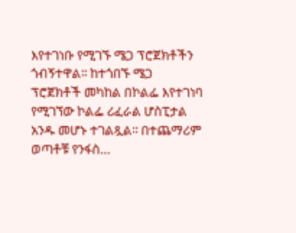እየተገነቡ የሚገኙ ሜጋ ፕሮጀክቶችን ጎብኝተዋል፡፡ ከተጎበኙ ሜጋ ፕሮጀክቶች መካከል በኮልፌ እየተገነባ የሚገኘው ኮልፌ ሪፈራል ሆስፒታል አንዱ መሆኑ ተገልጿል፡፡ በተጨማሪም ወጣቶቹ የንፋስ…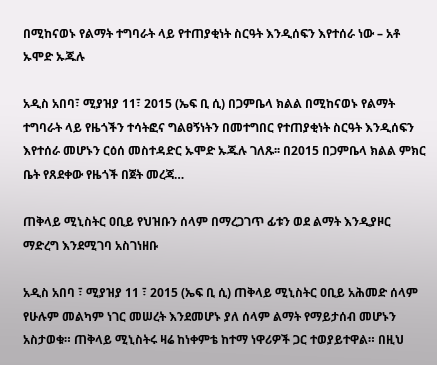በሚከናወኑ የልማት ተግባራት ላይ የተጠያቂነት ስርዓት እንዲሰፍን እየተሰራ ነው – አቶ ኡሞድ ኡጁሉ

አዲስ አበባ፣ ሚያዝያ 11፣ 2015 (ኤፍ ቢ ሲ) በጋምቤላ ክልል በሚከናወኑ የልማት ተግባራት ላይ የዜጎችን ተሳትፎና ግልፀኝነትን በመተግበር የተጠያቂነት ስርዓት እንዲሰፍን እየተሰራ መሆኑን ርዕሰ መስተዳድር ኡሞድ ኡጁሉ ገለጹ፡፡ በ2015 በጋምቤላ ክልል ምክር ቤት የጸደቀው የዜጎች በጀት መረጃ…

ጠቅላይ ሚኒስትር ዐቢይ የህዝቡን ሰላም በማረጋገጥ ፊቱን ወደ ልማት እንዲያዞር ማድረግ እንደሚገባ አስገነዘቡ

አዲስ አበባ ፣ ሚያዝያ 11 ፣ 2015 (ኤፍ ቢ ሲ) ጠቅላይ ሚኒስትር ዐቢይ አሕመድ ሰላም የሁሉም መልካም ነገር መሠረት እንደመሆኑ ያለ ሰላም ልማት የማይታሰብ መሆኑን አስታወቁ። ጠቅላይ ሚኒስትሩ ዛሬ ከነቀምቴ ከተማ ነዋሪዎች ጋር ተወያይተዋል። በዚህ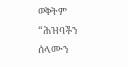ወቅትም “ሕዝባችን ሰላሙን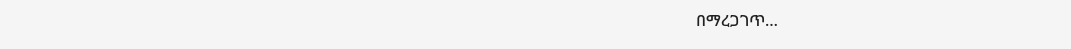በማረጋገጥ…